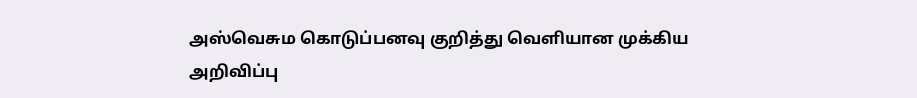அஸ்வெசும கொடுப்பனவு குறித்து வெளியான முக்கிய அறிவிப்பு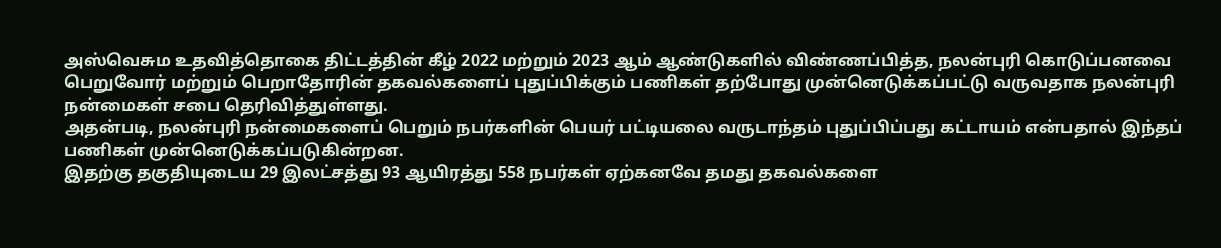அஸ்வெசும உதவித்தொகை திட்டத்தின் கீழ் 2022 மற்றும் 2023 ஆம் ஆண்டுகளில் விண்ணப்பித்த, நலன்புரி கொடுப்பனவை பெறுவோர் மற்றும் பெறாதோரின் தகவல்களைப் புதுப்பிக்கும் பணிகள் தற்போது முன்னெடுக்கப்பட்டு வருவதாக நலன்புரி நன்மைகள் சபை தெரிவித்துள்ளது.
அதன்படி, நலன்புரி நன்மைகளைப் பெறும் நபர்களின் பெயர் பட்டியலை வருடாந்தம் புதுப்பிப்பது கட்டாயம் என்பதால் இந்தப் பணிகள் முன்னெடுக்கப்படுகின்றன.
இதற்கு தகுதியுடைய 29 இலட்சத்து 93 ஆயிரத்து 558 நபர்கள் ஏற்கனவே தமது தகவல்களை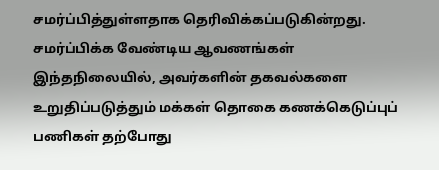சமர்ப்பித்துள்ளதாக தெரிவிக்கப்படுகின்றது.
சமர்ப்பிக்க வேண்டிய ஆவணங்கள்
இந்தநிலையில், அவர்களின் தகவல்களை உறுதிப்படுத்தும் மக்கள் தொகை கணக்கெடுப்புப் பணிகள் தற்போது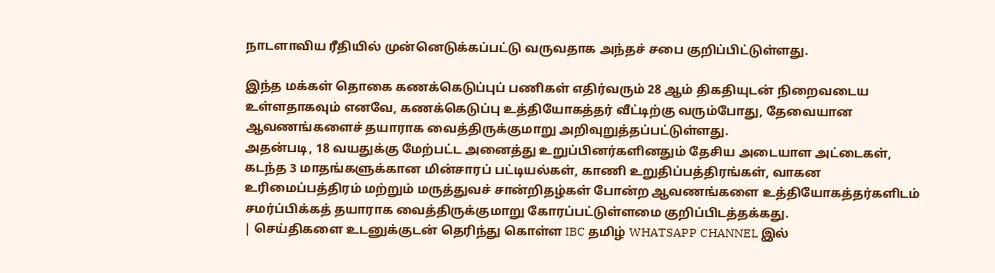நாடளாவிய ரீதியில் முன்னெடுக்கப்பட்டு வருவதாக அந்தச் சபை குறிப்பிட்டுள்ளது.

இந்த மக்கள் தொகை கணக்கெடுப்புப் பணிகள் எதிர்வரும் 28 ஆம் திகதியுடன் நிறைவடைய உள்ளதாகவும் எனவே, கணக்கெடுப்பு உத்தியோகத்தர் வீட்டிற்கு வரும்போது, தேவையான ஆவணங்களைச் தயாராக வைத்திருக்குமாறு அறிவுறுத்தப்பட்டுள்ளது.
அதன்படி, 18 வயதுக்கு மேற்பட்ட அனைத்து உறுப்பினர்களினதும் தேசிய அடையாள அட்டைகள், கடந்த 3 மாதங்களுக்கான மின்சாரப் பட்டியல்கள், காணி உறுதிப்பத்திரங்கள், வாகன உரிமைப்பத்திரம் மற்றும் மருத்துவச் சான்றிதழ்கள் போன்ற ஆவணங்களை உத்தியோகத்தர்களிடம் சமர்ப்பிக்கத் தயாராக வைத்திருக்குமாறு கோரப்பட்டுள்ளமை குறிப்பிடத்தக்கது.
| செய்திகளை உடனுக்குடன் தெரிந்து கொள்ள IBC தமிழ் WHATSAPP CHANNEL இல்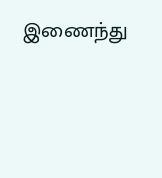இணைந்து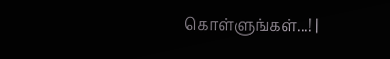கொள்ளுங்கள்...! |